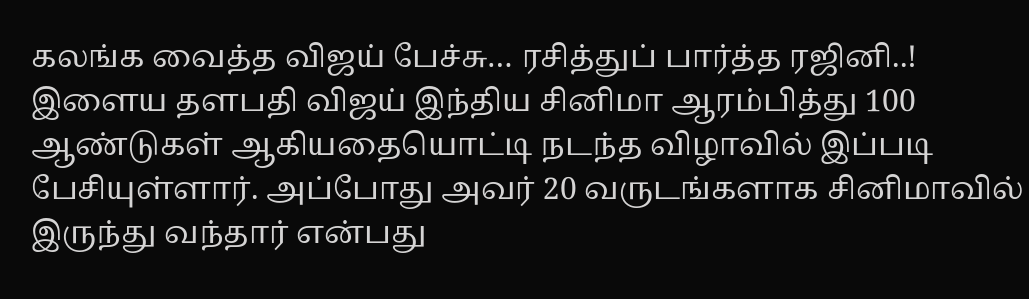கலங்க வைத்த விஜய் பேச்சு… ரசித்துப் பார்த்த ரஜினி..!
இளைய தளபதி விஜய் இந்திய சினிமா ஆரம்பித்து 100 ஆண்டுகள் ஆகியதையொட்டி நடந்த விழாவில் இப்படி பேசியுள்ளார். அப்போது அவர் 20 வருடங்களாக சினிமாவில் இருந்து வந்தார் என்பது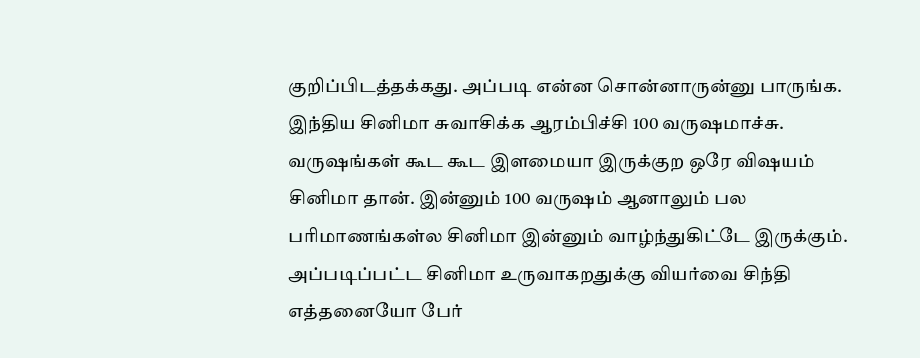குறிப்பிடத்தக்கது. அப்படி என்ன சொன்னாருன்னு பாருங்க.
இந்திய சினிமா சுவாசிக்க ஆரம்பிச்சி 100 வருஷமாச்சு. வருஷங்கள் கூட கூட இளமையா இருக்குற ஒரே விஷயம் சினிமா தான். இன்னும் 100 வருஷம் ஆனாலும் பல பரிமாணங்கள்ல சினிமா இன்னும் வாழ்ந்துகிட்டே இருக்கும். அப்படிப்பட்ட சினிமா உருவாகறதுக்கு வியர்வை சிந்தி எத்தனையோ பேர்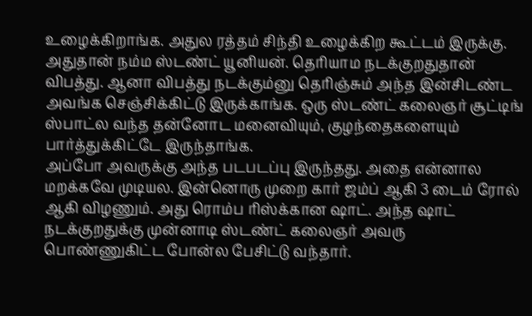உழைக்கிறாங்க. அதுல ரத்தம் சிந்தி உழைக்கிற கூட்டம் இருக்கு.
அதுதான் நம்ம ஸ்டண்ட் யூனியன். தெரியாம நடக்குறதுதான் விபத்து. ஆனா விபத்து நடக்கும்னு தெரிஞ்சும் அந்த இன்சிடண்ட அவங்க செஞ்சிக்கிட்டு இருக்காங்க. ஒரு ஸ்டண்ட் கலைஞர் சூட்டிங் ஸ்பாட்ல வந்த தன்னோட மனைவியும், குழந்தைகளையும் பார்த்துக்கிட்டே இருந்தாங்க.
அப்போ அவருக்கு அந்த படபடப்பு இருந்தது. அதை என்னால மறக்கவே முடியல. இன்னொரு முறை கார் ஜம்ப் ஆகி 3 டைம் ரோல் ஆகி விழணும். அது ரொம்ப ரிஸ்க்கான ஷாட். அந்த ஷாட் நடக்குறதுக்கு முன்னாடி ஸ்டண்ட் கலைஞர் அவரு பொண்ணுகிட்ட போன்ல பேசிட்டு வந்தார்.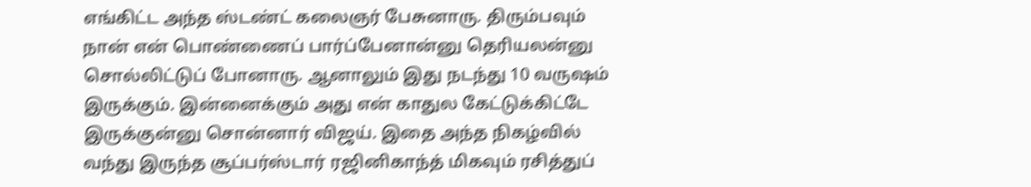எங்கிட்ட அந்த ஸ்டண்ட் கலைஞர் பேசுனாரு. திரும்பவும் நான் என் பொண்ணைப் பார்ப்பேனான்னு தெரியலன்னு சொல்லிட்டுப் போனாரு. ஆனாலும் இது நடந்து 10 வருஷம் இருக்கும். இன்னைக்கும் அது என் காதுல கேட்டுக்கிட்டே இருக்குன்னு சொன்னார் விஜய். இதை அந்த நிகழ்வில் வந்து இருந்த சூப்பர்ஸ்டார் ரஜினிகாந்த் மிகவும் ரசித்துப்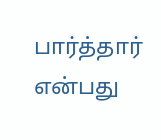பார்த்தார் என்பது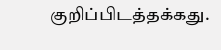குறிப்பிடத்தக்கது.